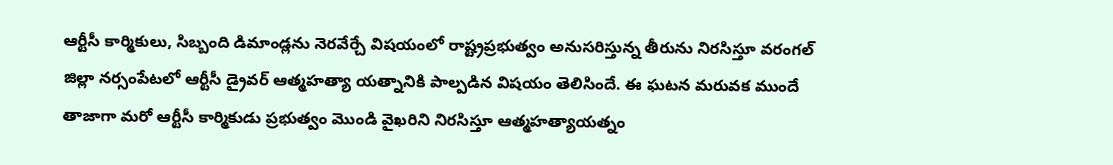ఆర్టీసీ కార్మికులు, సిబ్బంది డిమాండ్లను నెరవేర్చే విషయంలో రాష్ట్రప్రభుత్వం అనుసరిస్తున్న తీరును నిరసిస్తూ వరంగల్ జిల్లా నర్సంపేటలో ఆర్టీసీ డ్రైవర్ ఆత్మహత్యా యత్నానికి పాల్పడిన విషయం తెలిసిందే. ఈ ఘటన మరువక ముందే తాజాగా మరో ఆర్టీసీ కార్మికుడు ప్రభుత్వం మొండి వైఖరిని నిరసిస్తూ ఆత్మహత్యాయత్నం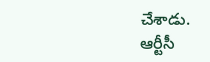చేశాడు.
ఆర్టీసీ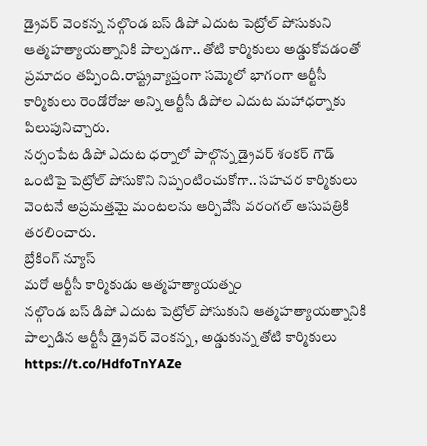డ్రైవర్ వెంకన్న నల్గొండ బస్ డిపో ఎదుట పెట్రోల్ పోసుకుని ఆత్మహత్యాయత్నానికి పాల్పడగా.. తోటి కార్మికులు అడ్డుకోవడంతో ప్రమాదం తప్పింది.రాష్ట్రవ్యాప్తంగా సమ్మెలో భాగంగా ఆర్టీసీ కార్మికులు రెండోరోజు అన్ని ఆర్టీసీ డిపోల ఎదుట మహాధర్నాకు పిలుపునిచ్చారు.
నర్సంపేట డిపో ఎదుట ధర్నాలో పాల్గొన్న డ్రైవర్ శంకర్ గౌడ్ ఒంటిపై పెట్రోల్ పోసుకొని నిప్పంటించుకోగా.. సహచర కార్మికులు వెంటనే అప్రమత్తమై మంటలను ఆర్పివేసి వరంగల్ ఆసుపత్రికి తరలించారు.
బ్రేకింగ్ న్యూస్
మరో ఆర్టీసీ కార్మికుడు ఆత్మహత్యాయత్నం
నల్గొండ బస్ డిపో ఎదుట పెట్రోల్ పోసుకుని ఆత్మహత్యాయత్నానికి పాల్పడిన ఆర్టీసీ డ్రైవర్ వెంకన్న, అడ్డుకున్న తోటి కార్మికులు https://t.co/HdfoTnYAZe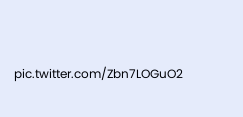pic.twitter.com/Zbn7LOGuO2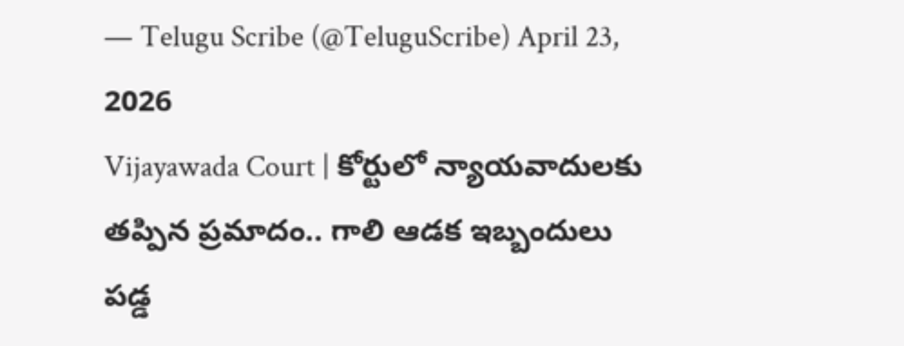— Telugu Scribe (@TeluguScribe) April 23, 2026
Vijayawada Court | కోర్టులో న్యాయవాదులకు తప్పిన ప్రమాదం.. గాలి ఆడక ఇబ్బందులు పడ్డ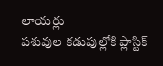లాయర్లు
పశువుల కడుపుల్లోకి ప్లాస్టిక్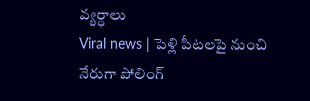వ్యర్ధాలు
Viral news | పెళ్లి పీటలపై నుంచి నేరుగా పోలింగ్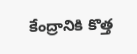కేంద్రానికి కొత్త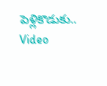పెళ్లికొడుకు.. Video